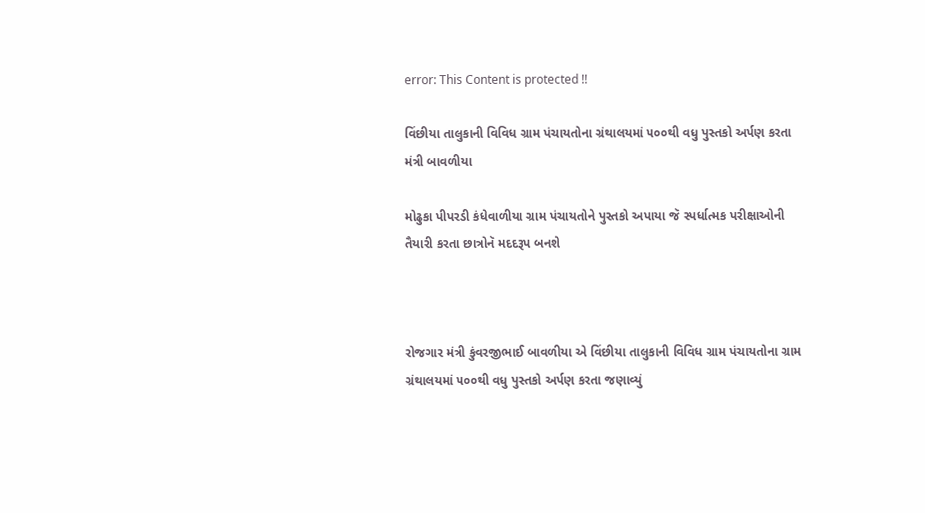error: This Content is protected !!

વિંછીયા તાલુકાની વિવિધ ગ્રામ પંચાયતોના ગ્રંથાલયમાં ૫૦૦થી વધુ પુસ્તકો અર્પણ કરતા મંત્રી બાવળીયા

મોઢુકા પીપરડી કંધેવાળીયા ગ્રામ પંચાયતોને પુસ્તકો અપાયા જૅ સ્પર્ધાત્મક પરીક્ષાઓની તૈયારી કરતા છાત્રોનૅ મદદરૂપ બનશે



રોજગાર મંત્રી કુંવરજીભાઈ બાવળીયા એ વિંછીયા તાલુકાની વિવિધ ગ્રામ પંચાયતોના ગ્રામ ગ્રંથાલયમાં ૫૦૦થી વધુ પુસ્તકો અર્પણ કરતા જણાવ્યું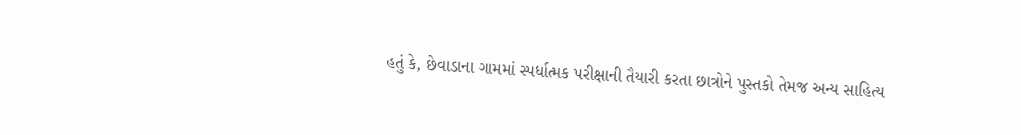હતું કે, છેવાડાના ગામમાં સ્પર્ધાત્મક પરીક્ષાની તૈયારી કરતા છાત્રોને પુસ્તકો તેમજ અન્ય સાહિત્ય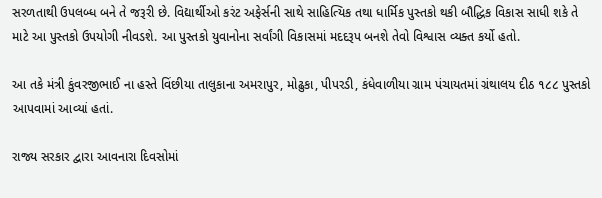સરળતાથી ઉપલબ્ધ બને તે જરૂરી છે. વિદ્યાર્થીઓ કરંટ અફેર્સની સાથે સાહિત્યિક તથા ધાર્મિક પુસ્તકો થકી બૌદ્ધિક વિકાસ સાધી શકે તે માટે આ પુસ્તકો ઉપયોગી નીવડશે. આ પુસ્તકો યુવાનોના સર્વાંગી વિકાસમાં મદદરૂપ બનશે તેવો વિશ્વાસ વ્યક્ત કર્યો હતો.

આ તકે મંત્રી કુંવરજીભાઈ ના હસ્તે વિંછીયા તાલુકાના અમરાપુર, મોઢુકા, પીપરડી, કંધેવાળીયા ગ્રામ પંચાયતમાં ગ્રંથાલય દીઠ ૧૮૮ પુસ્તકો આપવામાં આવ્યાં હતાં.

રાજ્ય સરકાર દ્વારા આવનારા દિવસોમાં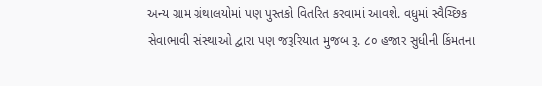અન્ય ગ્રામ ગ્રંથાલયોમાં પણ પુસ્તકો વિતરિત કરવામાં આવશે. વધુમાં સ્વૈચ્છિક સેવાભાવી સંસ્થાઓ દ્વારા પણ જરૂરિયાત મુજબ રૂ. ૮૦ હજાર સુધીની કિંમતના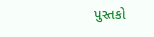પુસ્તકો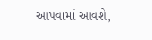આપવામાં આવશે,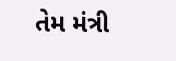તેમ મંત્રી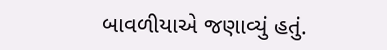બાવળીયાએ જણાવ્યું હતું.